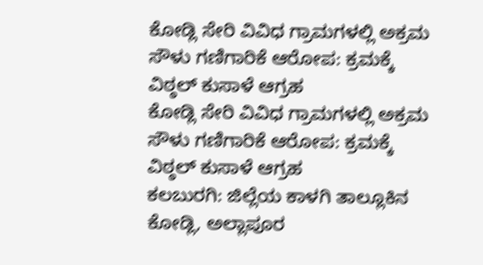ಕೋಡ್ಲಿ ಸೇರಿ ವಿವಿಧ ಗ್ರಾಮಗಳಲ್ಲಿ ಅಕ್ರಮ ಸೌಳು ಗಣಿಗಾರಿಕೆ ಆರೋಪ: ಕ್ರಮಕ್ಕೆ ವಿಠ್ಠಲ್ ಕುಸಾಳೆ ಆಗ್ರಹ
ಕೋಡ್ಲಿ ಸೇರಿ ವಿವಿಧ ಗ್ರಾಮಗಳಲ್ಲಿ ಅಕ್ರಮ ಸೌಳು ಗಣಿಗಾರಿಕೆ ಆರೋಪ: ಕ್ರಮಕ್ಕೆ ವಿಠ್ಠಲ್ ಕುಸಾಳೆ ಆಗ್ರಹ
ಕಲಬುರಗಿ: ಜಿಲ್ಲೆಯ ಕಾಳಗಿ ತಾಲ್ಲೂಕಿನ ಕೋಡ್ಲಿ, ಅಲ್ಲಾಪೂರ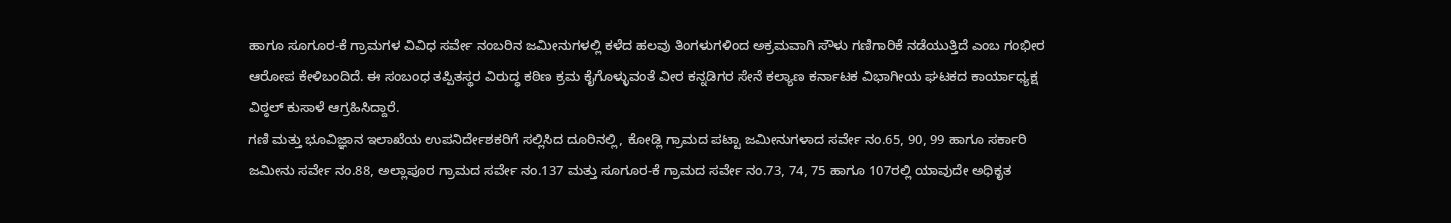ಹಾಗೂ ಸೂಗೂರ-ಕೆ ಗ್ರಾಮಗಳ ವಿವಿಧ ಸರ್ವೇ ನಂಬರಿನ ಜಮೀನುಗಳಲ್ಲಿ ಕಳೆದ ಹಲವು ತಿಂಗಳುಗಳಿಂದ ಅಕ್ರಮವಾಗಿ ಸೌಳು ಗಣಿಗಾರಿಕೆ ನಡೆಯುತ್ತಿದೆ ಎಂಬ ಗಂಭೀರ ಆರೋಪ ಕೇಳಿಬಂದಿದೆ. ಈ ಸಂಬಂಧ ತಪ್ಪಿತಸ್ಥರ ವಿರುದ್ಧ ಕಠಿಣ ಕ್ರಮ ಕೈಗೊಳ್ಳುವಂತೆ ವೀರ ಕನ್ನಡಿಗರ ಸೇನೆ ಕಲ್ಯಾಣ ಕರ್ನಾಟಕ ವಿಭಾಗೀಯ ಘಟಕದ ಕಾರ್ಯಾಧ್ಯಕ್ಷ ವಿಠ್ಠಲ್ ಕುಸಾಳೆ ಆಗ್ರಹಿಸಿದ್ದಾರೆ.
ಗಣಿ ಮತ್ತು ಭೂವಿಜ್ಞಾನ ಇಲಾಖೆಯ ಉಪನಿರ್ದೇಶಕರಿಗೆ ಸಲ್ಲಿಸಿದ ದೂರಿನಲ್ಲಿ, ಕೋಡ್ಲಿ ಗ್ರಾಮದ ಪಟ್ಟಾ ಜಮೀನುಗಳಾದ ಸರ್ವೇ ನಂ.65, 90, 99 ಹಾಗೂ ಸರ್ಕಾರಿ ಜಮೀನು ಸರ್ವೇ ನಂ.88, ಅಲ್ಲಾಪೂರ ಗ್ರಾಮದ ಸರ್ವೇ ನಂ.137 ಮತ್ತು ಸೂಗೂರ-ಕೆ ಗ್ರಾಮದ ಸರ್ವೇ ನಂ.73, 74, 75 ಹಾಗೂ 107ರಲ್ಲಿ ಯಾವುದೇ ಅಧಿಕೃತ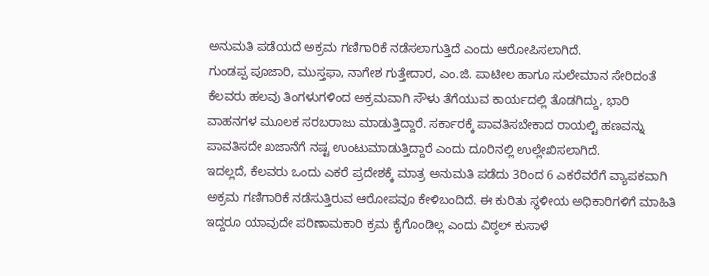ಅನುಮತಿ ಪಡೆಯದೆ ಅಕ್ರಮ ಗಣಿಗಾರಿಕೆ ನಡೆಸಲಾಗುತ್ತಿದೆ ಎಂದು ಆರೋಪಿಸಲಾಗಿದೆ.
ಗುಂಡಪ್ಪ ಪೂಜಾರಿ, ಮುಸ್ತಫಾ, ನಾಗೇಶ ಗುತ್ತೇದಾರ, ಎಂ.ಜಿ. ಪಾಟೀಲ ಹಾಗೂ ಸುಲೇಮಾನ ಸೇರಿದಂತೆ ಕೆಲವರು ಹಲವು ತಿಂಗಳುಗಳಿಂದ ಅಕ್ರಮವಾಗಿ ಸೌಳು ತೆಗೆಯುವ ಕಾರ್ಯದಲ್ಲಿ ತೊಡಗಿದ್ದು, ಭಾರಿ ವಾಹನಗಳ ಮೂಲಕ ಸರಬರಾಜು ಮಾಡುತ್ತಿದ್ದಾರೆ. ಸರ್ಕಾರಕ್ಕೆ ಪಾವತಿಸಬೇಕಾದ ರಾಯಲ್ಟಿ ಹಣವನ್ನು ಪಾವತಿಸದೇ ಖಜಾನೆಗೆ ನಷ್ಟ ಉಂಟುಮಾಡುತ್ತಿದ್ದಾರೆ ಎಂದು ದೂರಿನಲ್ಲಿ ಉಲ್ಲೇಖಿಸಲಾಗಿದೆ.
ಇದಲ್ಲದೆ, ಕೆಲವರು ಒಂದು ಎಕರೆ ಪ್ರದೇಶಕ್ಕೆ ಮಾತ್ರ ಅನುಮತಿ ಪಡೆದು 3ರಿಂದ 6 ಎಕರೆವರೆಗೆ ವ್ಯಾಪಕವಾಗಿ ಅಕ್ರಮ ಗಣಿಗಾರಿಕೆ ನಡೆಸುತ್ತಿರುವ ಆರೋಪವೂ ಕೇಳಿಬಂದಿದೆ. ಈ ಕುರಿತು ಸ್ಥಳೀಯ ಅಧಿಕಾರಿಗಳಿಗೆ ಮಾಹಿತಿ ಇದ್ದರೂ ಯಾವುದೇ ಪರಿಣಾಮಕಾರಿ ಕ್ರಮ ಕೈಗೊಂಡಿಲ್ಲ ಎಂದು ವಿಠ್ಠಲ್ ಕುಸಾಳೆ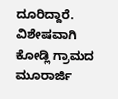ದೂರಿದ್ದಾರೆ.
ವಿಶೇಷವಾಗಿ ಕೋಡ್ಲಿ ಗ್ರಾಮದ ಮೂರಾರ್ಜಿ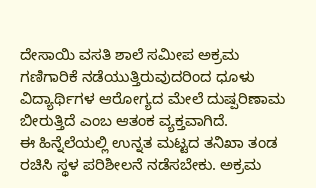ದೇಸಾಯಿ ವಸತಿ ಶಾಲೆ ಸಮೀಪ ಅಕ್ರಮ ಗಣಿಗಾರಿಕೆ ನಡೆಯುತ್ತಿರುವುದರಿಂದ ಧೂಳು ವಿದ್ಯಾರ್ಥಿಗಳ ಆರೋಗ್ಯದ ಮೇಲೆ ದುಷ್ಪರಿಣಾಮ ಬೀರುತ್ತಿದೆ ಎಂಬ ಆತಂಕ ವ್ಯಕ್ತವಾಗಿದೆ.
ಈ ಹಿನ್ನೆಲೆಯಲ್ಲಿ ಉನ್ನತ ಮಟ್ಟದ ತನಿಖಾ ತಂಡ ರಚಿಸಿ ಸ್ಥಳ ಪರಿಶೀಲನೆ ನಡೆಸಬೇಕು. ಅಕ್ರಮ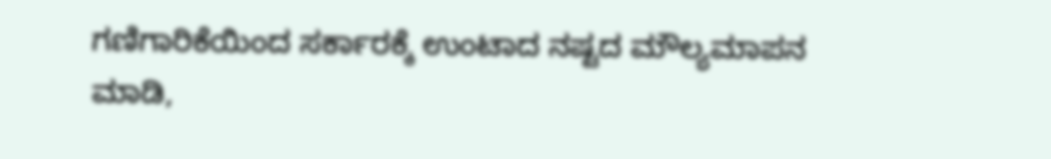ಗಣಿಗಾರಿಕೆಯಿಂದ ಸರ್ಕಾರಕ್ಕೆ ಉಂಟಾದ ನಷ್ಟದ ಮೌಲ್ಯಮಾಪನ ಮಾಡಿ,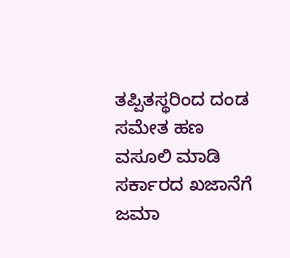ತಪ್ಪಿತಸ್ಥರಿಂದ ದಂಡ ಸಮೇತ ಹಣ ವಸೂಲಿ ಮಾಡಿ ಸರ್ಕಾರದ ಖಜಾನೆಗೆ ಜಮಾ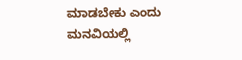ಮಾಡಬೇಕು ಎಂದು ಮನವಿಯಲ್ಲಿ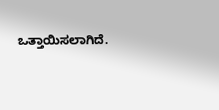ಒತ್ತಾಯಿಸಲಾಗಿದೆ.